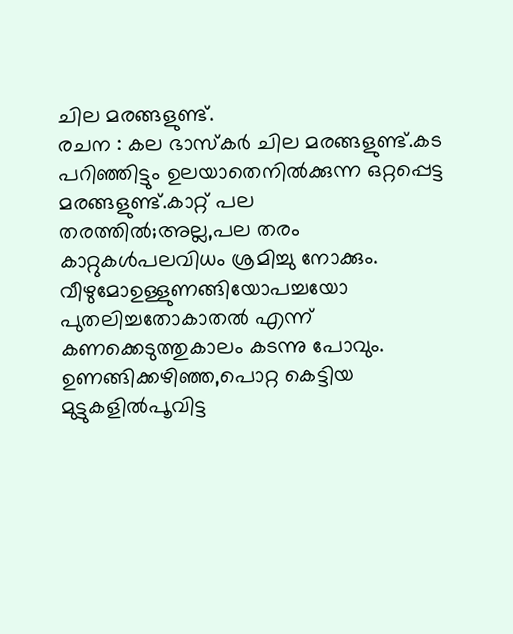ചില മരങ്ങളുണ്ട്.
രചന : കല ഭാസ്കർ ചില മരങ്ങളുണ്ട്.കട പറിഞ്ഞിട്ടും ഉലയാതെനിൽക്കുന്ന ഒറ്റപ്പെട്ട മരങ്ങളുണ്ട്.കാറ്റ് പല തരത്തിൽ;അല്ല,പല തരം കാറ്റുകൾപലവിധം ശ്രമിച്ചു നോക്കും. വീഴുമോഉള്ളുണങ്ങിയോപച്ചയോ പുതലിച്ചതോകാതൽ എന്ന് കണക്കെടുത്തുകാലം കടന്നു പോവും. ഉണങ്ങിക്കഴിഞ്ഞ,പൊറ്റ കെട്ടിയ മുട്ടുകളിൽപൂവിട്ട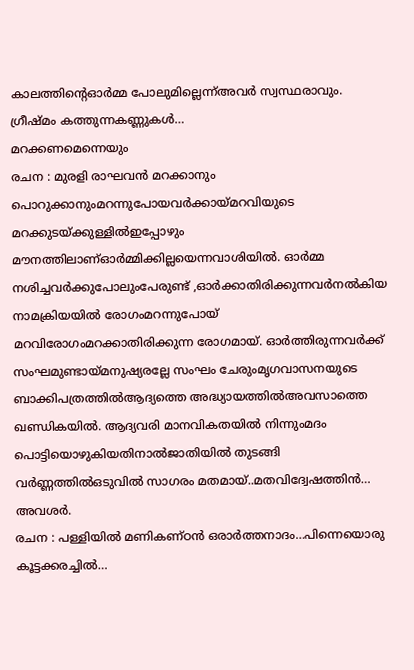കാലത്തിൻ്റെഓർമ്മ പോലുമില്ലെന്ന്അവർ സ്വസ്ഥരാവും. ഗ്രീഷ്മം കത്തുന്നകണ്ണുകൾ…
മറക്കണമെന്നെയും
രചന : മുരളി രാഘവൻ മറക്കാനും പൊറുക്കാനുംമറന്നുപോയവർക്കായ്മറവിയുടെ മറക്കുടയ്ക്കുള്ളിൽഇപ്പോഴും മൗനത്തിലാണ്ഓർമ്മിക്കില്ലയെന്നവാശിയിൽ. ഓർമ്മ നശിച്ചവർക്കുപോലുംപേരുണ്ട് ,ഓർക്കാതിരിക്കുന്നവർനൽകിയ നാമക്രിയയിൽ രോഗംമറന്നുപോയ് മറവിരോഗംമറക്കാതിരിക്കുന്ന രോഗമായ്. ഓർത്തിരുന്നവർക്ക് സംഘമുണ്ടായ്മനുഷ്യരല്ലേ സംഘം ചേരുംമൃഗവാസനയുടെ ബാക്കിപത്രത്തിൽആദ്യത്തെ അദ്ധ്യായത്തിൽഅവസാത്തെ ഖണ്ഡികയിൽ. ആദ്യവരി മാനവികതയിൽ നിന്നുംമദം പൊട്ടിയൊഴുകിയതിനാൽജാതിയിൽ തുടങ്ങി വർണ്ണത്തിൽഒടുവിൽ സാഗരം മതമായ്..മതവിദ്വേഷത്തിൻ…
അവശർ.
രചന : പള്ളിയിൽ മണികണ്ഠൻ ഒരാർത്തനാദം…പിന്നെയൊരു കൂട്ടക്കരച്ചിൽ…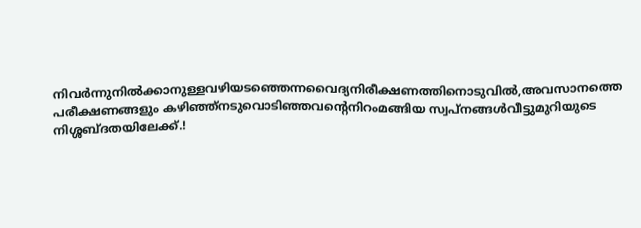നിവർന്നുനിൽക്കാനുള്ളവഴിയടഞ്ഞെന്നവൈദ്യനിരീക്ഷണത്തിനൊടുവിൽ,അവസാനത്തെ പരീക്ഷണങ്ങളും കഴിഞ്ഞ്നടുവൊടിഞ്ഞവന്റെനിറംമങ്ങിയ സ്വപ്നങ്ങൾവീട്ടുമുറിയുടെ നിശ്ശബ്ദതയിലേക്ക്.!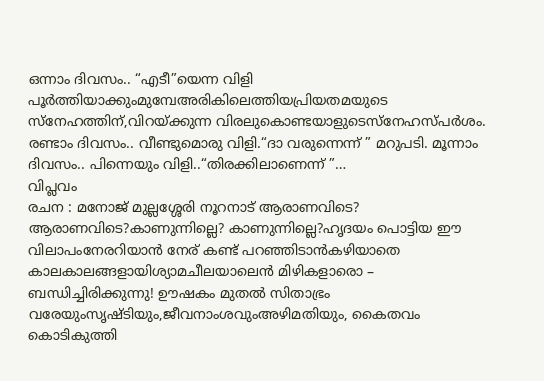ഒന്നാം ദിവസം.. “എടീ”യെന്ന വിളി പൂർത്തിയാക്കുംമുമ്പേഅരികിലെത്തിയപ്രിയതമയുടെ സ്നേഹത്തിന്,വിറയ്ക്കുന്ന വിരലുകൊണ്ടയാളുടെസ്നേഹസ്പർശം. രണ്ടാം ദിവസം.. വീണ്ടുമൊരു വിളി.“ദാ വരുന്നെന്ന് ” മറുപടി. മൂന്നാം ദിവസം.. പിന്നെയും വിളി..“തിരക്കിലാണെന്ന് ”…
വിപ്ലവം
രചന : മനോജ് മുല്ലശ്ശേരി നൂറനാട് ആരാണവിടെ? ആരാണവിടെ?കാണുന്നില്ലെ? കാണുന്നില്ലെ?ഹൃദയം പൊട്ടിയ ഈ വിലാപംനേരറിയാൻ നേര് കണ്ട് പറഞ്ഞിടാൻകഴിയാതെ കാലകാലങ്ങളായിശ്യാമചീലയാലെൻ മിഴികളാരൊ – ബന്ധിച്ചിരിക്കുന്നു! ഊഷകം മുതൽ സിതാഭ്രം വരേയുംസൃഷ്ടിയും,ജീവനാംശവുംഅഴിമതിയും, കൈതവം കൊടികുത്തി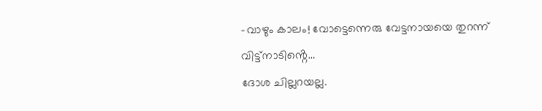–വാഴും കാലം! വോട്ടെന്നെരു വേട്ടനായയെ തുറന്ന് വിട്ട്നാടിൻ്റെ…
ദോശ ചില്ലറയല്ല.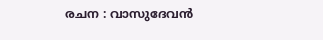രചന : വാസുദേവൻ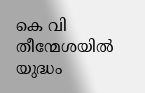കെ വി തീന്മേശയിൽ യുദ്ധം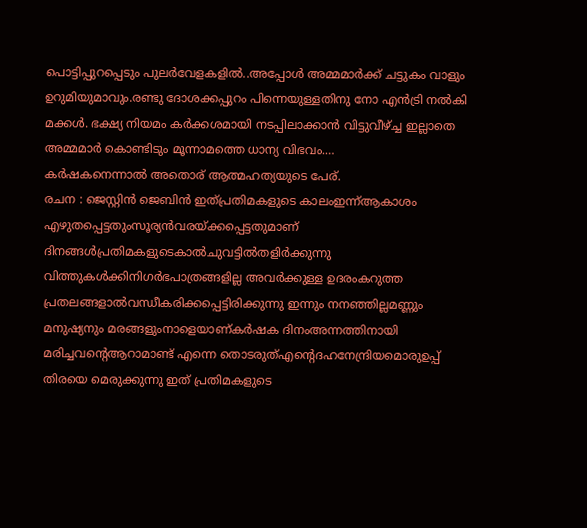പൊട്ടിപ്പുറപ്പെടും പുലർവേളകളിൽ..അപ്പോൾ അമ്മമാർക്ക് ചട്ടുകം വാളും ഉറുമിയുമാവും.രണ്ടു ദോശക്കപ്പുറം പിന്നെയുള്ളതിനു നോ എൻട്രി നൽകി മക്കൾ. ഭക്ഷ്യ നിയമം കർക്കശമായി നടപ്പിലാക്കാൻ വിട്ടുവീഴ്ച്ച ഇല്ലാതെ അമ്മമാർ കൊണ്ടിടും മൂന്നാമത്തെ ധാന്യ വിഭവം.…
കർഷകനെന്നാൽ അതൊര് ആത്മഹത്യയുടെ പേര്.
രചന : ജെസ്റ്റിൻ ജെബിൻ ഇത്പ്രതിമകളുടെ കാലംഇന്ന്ആകാശം എഴുതപ്പെട്ടതുംസൂര്യൻവരയ്ക്കപ്പെട്ടതുമാണ് ദിനങ്ങൾപ്രതിമകളുടെകാൽചുവട്ടിൽതളിർക്കുന്നു വിത്തുകൾക്കിനിഗർഭപാത്രങ്ങളില്ല അവർക്കുള്ള ഉദരംകറുത്ത പ്രതലങ്ങളാൽവന്ധീകരിക്കപ്പെട്ടിരിക്കുന്നു ഇന്നും നനഞ്ഞില്ലമണ്ണും മനുഷ്യനും മരങ്ങളുംനാളെയാണ്കർഷക ദിനംഅന്നത്തിനായി മരിച്ചവൻ്റെആറാമാണ്ട് എന്നെ തൊടരുത്എൻ്റെദഹനേന്ദ്രിയമൊരുഉപ്പ് തിരയെ മെരുക്കുന്നു ഇത് പ്രതിമകളുടെ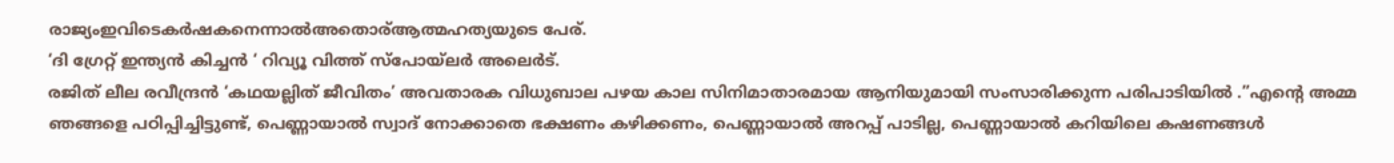രാജ്യംഇവിടെകർഷകനെന്നാൽഅതൊര്ആത്മഹത്യയുടെ പേര്.
‘ദി ഗ്രേറ്റ് ഇന്ത്യൻ കിച്ചൻ ‘ റിവ്യൂ വിത്ത് സ്പോയ്ലർ അലെർട്.
രജിത് ലീല രവീന്ദ്രൻ ‘കഥയല്ലിത് ജീവിതം’ അവതാരക വിധുബാല പഴയ കാല സിനിമാതാരമായ ആനിയുമായി സംസാരിക്കുന്ന പരിപാടിയിൽ .”എന്റെ അമ്മ ഞങ്ങളെ പഠിപ്പിച്ചിട്ടുണ്ട്, പെണ്ണായാൽ സ്വാദ് നോക്കാതെ ഭക്ഷണം കഴിക്കണം, പെണ്ണായാൽ അറപ്പ് പാടില്ല, പെണ്ണായാൽ കറിയിലെ കഷണങ്ങൾ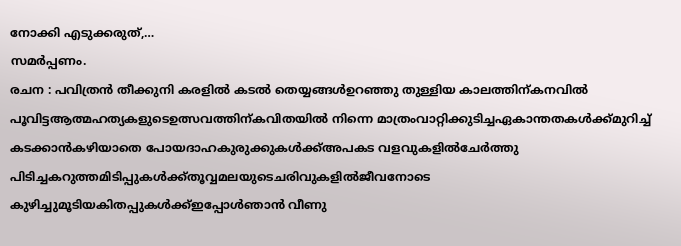നോക്കി എടുക്കരുത്,…
സമർപ്പണം.
രചന : പവിത്രൻ തീക്കുനി കരളിൽ കടൽ തെയ്യങ്ങൾഉറഞ്ഞു തുള്ളിയ കാലത്തിന്കനവിൽ പൂവിട്ടആത്മഹത്യകളുടെഉത്സവത്തിന്കവിതയിൽ നിന്നെ മാത്രംവാറ്റിക്കുടിച്ചഏകാന്തതകൾക്ക്മുറിച്ച് കടക്കാൻകഴിയാതെ പോയദാഹകുരുക്കുകൾക്ക്അപകട വളവുകളിൽചേർത്തു പിടിച്ചകറുത്തമിടിപ്പുകൾക്ക്തൂവ്വമലയുടെചരിവുകളിൽജീവനോടെ കുഴിച്ചുമൂടിയകിതപ്പുകൾക്ക്ഇപ്പോൾഞാൻ വീണു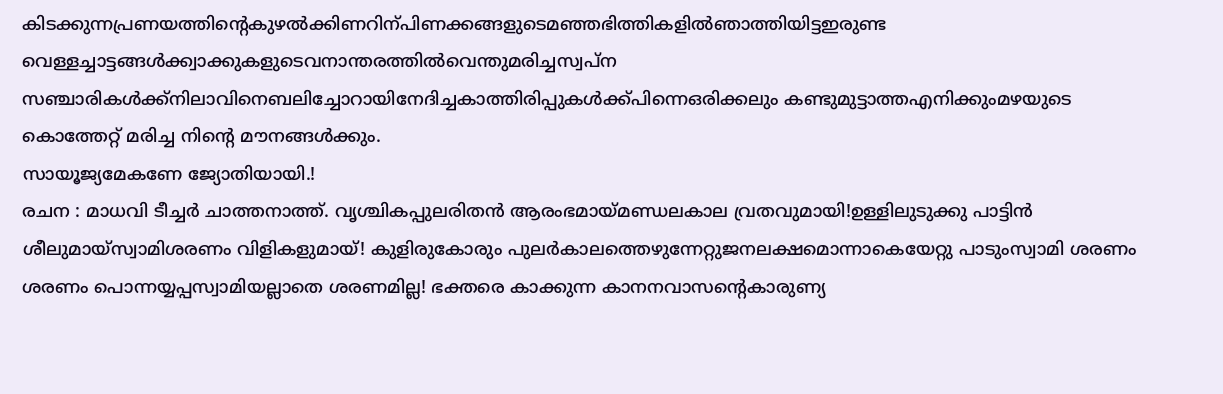കിടക്കുന്നപ്രണയത്തിന്റെകുഴൽക്കിണറിന്പിണക്കങ്ങളുടെമഞ്ഞഭിത്തികളിൽഞാത്തിയിട്ടഇരുണ്ട വെള്ളച്ചാട്ടങ്ങൾക്ക്വാക്കുകളുടെവനാന്തരത്തിൽവെന്തുമരിച്ചസ്വപ്ന സഞ്ചാരികൾക്ക്നിലാവിനെബലിച്ചോറായിനേദിച്ചകാത്തിരിപ്പുകൾക്ക്പിന്നെഒരിക്കലും കണ്ടുമുട്ടാത്തഎനിക്കുംമഴയുടെ കൊത്തേറ്റ് മരിച്ച നിൻ്റെ മൗനങ്ങൾക്കും.
സായൂജ്യമേകണേ ജ്യോതിയായി.!
രചന : മാധവി ടീച്ചർ ചാത്തനാത്ത്. വൃശ്ചികപ്പുലരിതൻ ആരംഭമായ്മണ്ഡലകാല വ്രതവുമായി!ഉള്ളിലുടുക്കു പാട്ടിൻ ശീലുമായ്സ്വാമിശരണം വിളികളുമായ്! കുളിരുകോരും പുലർകാലത്തെഴുന്നേറ്റുജനലക്ഷമൊന്നാകെയേറ്റു പാടുംസ്വാമി ശരണം ശരണം പൊന്നയ്യപ്പസ്വാമിയല്ലാതെ ശരണമില്ല! ഭക്തരെ കാക്കുന്ന കാനനവാസന്റെകാരുണ്യ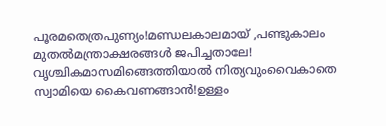പൂരമതെത്രപുണ്യം!മണ്ഡലകാലമായ് ,പണ്ടുകാലം മുതൽമന്ത്രാക്ഷരങ്ങൾ ജപിച്ചതാലേ! വൃശ്ചികമാസമിങ്ങെത്തിയാൽ നിത്യവുംവൈകാതെ സ്വാമിയെ കൈവണങ്ങാൻ!ഉള്ളം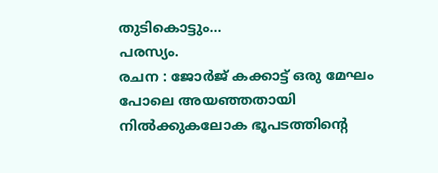തുടികൊട്ടും…
പരസ്യം.
രചന : ജോർജ് കക്കാട്ട് ഒരു മേഘം പോലെ അയഞ്ഞതായി നിൽക്കുകലോക ഭൂപടത്തിന്റെ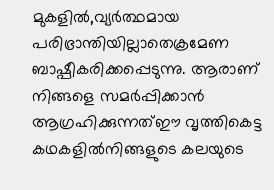മുകളിൽ,വ്യർത്ഥമായ പരിഭ്രാന്തിയില്ലാതെക്രമേണ ബാഷ്പീകരിക്കപ്പെടുന്നു. ആരാണ് നിങ്ങളെ സമർപ്പിക്കാൻ ആഗ്രഹിക്കുന്നത്ഈ വൃത്തികെട്ട കഥകളിൽനിങ്ങളുടെ കലയുടെ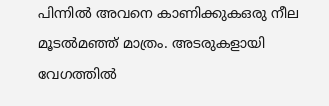പിന്നിൽ അവനെ കാണിക്കുകഒരു നീല മൂടൽമഞ്ഞ് മാത്രം. അടരുകളായി വേഗത്തിൽ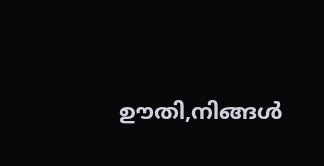ഊതി,നിങ്ങൾ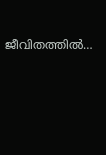ജീവിതത്തിൽ…